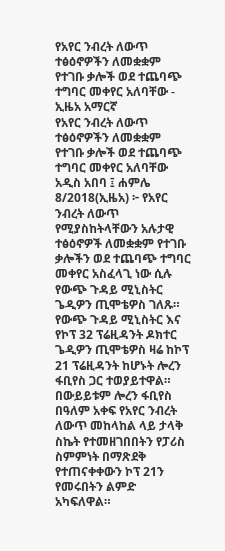የአየር ንብረት ለውጥ ተፅዕኖዎችን ለመቋቋም የተገቡ ቃሎች ወደ ተጨባጭ ተግባር መቀየር አለባቸው - ኢዜአ አማርኛ
የአየር ንብረት ለውጥ ተፅዕኖዎችን ለመቋቋም የተገቡ ቃሎች ወደ ተጨባጭ ተግባር መቀየር አለባቸው
አዲስ አበባ ፤ ሐምሌ 8/2018(ኢዜአ) ፦ የአየር ንብረት ለውጥ የሚያስከትላቸውን አሉታዊ ተፅዕኖዎች ለመቋቋም የተገቡ ቃሎችን ወደ ተጨባጭ ተግባር መቀየር አስፈላጊ ነው ሲሉ የውጭ ጉዳይ ሚኒስትር ጌዲዎን ጢሞቴዎስ ገለጹ።
የውጭ ጉዳይ ሚኒስትር እና የኮፕ 32 ፕሬዚዳንት ዶክተር ጌዲዎን ጢሞቴዎስ ዛሬ ከኮፕ 21 ፕሬዚዳንት ከሆኑት ሎረን ፋቢየስ ጋር ተወያይተዋል።
በውይይቱም ሎረን ፋቢየስ በዓለም አቀፍ የአየር ንብረት ለውጥ መከላከል ላይ ታላቅ ስኬት የተመዘገበበትን የፓሪስ ስምምነት በማጽደቅ የተጠናቀቀውን ኮፕ 21ን የመሩበትን ልምድ አካፍለዋል።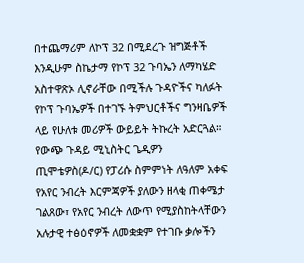በተጨማሪም ለኮፕ 32 በሚደረጉ ዝግጅቶች እንዲሁም ስኬታማ የኮፕ 32 ጉባኤን ለማካሄድ አስተዋጽኦ ሊኖራቸው በሚችሉ ጉዳዮችና ካለፉት የኮፕ ጉባኤዎች በተገኙ ትምህርቶችና ግንዛቤዎች ላይ የሁለቱ መሪዎች ውይይት ትኩረት አድርጓል።
የውጭ ጉዳይ ሚኒስትር ጌዲዎን ጢሞቴዎስ(ዶ/ር) የፓሪሱ ስምምነት ለዓለም አቀፍ የአየር ንብረት እርምጃዎች ያለውን ዘላቂ ጠቀሜታ ገልጸው፣ የአየር ንብረት ለውጥ የሚያስከትላቸውን አሉታዊ ተፅዕኖዎች ለመቋቋም የተገቡ ቃሎችን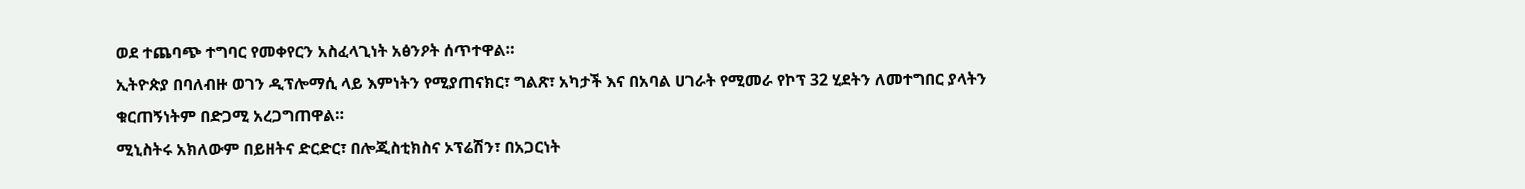ወደ ተጨባጭ ተግባር የመቀየርን አስፈላጊነት አፅንዖት ሰጥተዋል።
ኢትዮጵያ በባለብዙ ወገን ዲፕሎማሲ ላይ እምነትን የሚያጠናክር፣ ግልጽ፣ አካታች እና በአባል ሀገራት የሚመራ የኮፕ 32 ሂደትን ለመተግበር ያላትን ቁርጠኝነትም በድጋሚ አረጋግጠዋል።
ሚኒስትሩ አክለውም በይዘትና ድርድር፣ በሎጂስቲክስና ኦፕሬሽን፣ በአጋርነት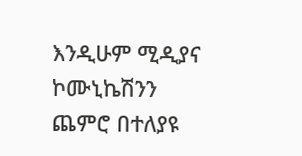እንዲሁም ሚዲያና ኮሙኒኬሽንን ጨምሮ በተለያዩ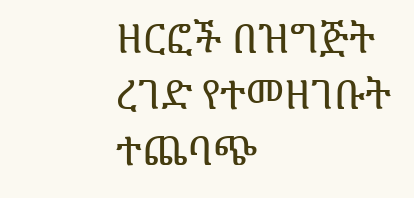ዘርፎች በዝግጅት ረገድ የተመዘገቡት ተጨባጭ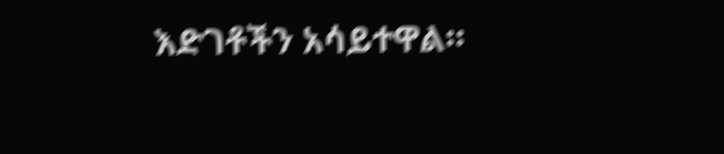እድገቶችን አሳይተዋል።